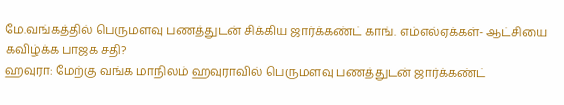மே.வங்கத்தில் பெருமளவு பணத்துடன் சிக்கிய ஜார்க்கண்ட் காங். எம்எல்ஏக்கள்- ஆட்சியை கவிழ்க்க பாஜக சதி?
ஹவுரா: மேற்கு வங்க மாநிலம் ஹவுராவில் பெருமளவு பணத்துடன் ஜார்க்கண்ட்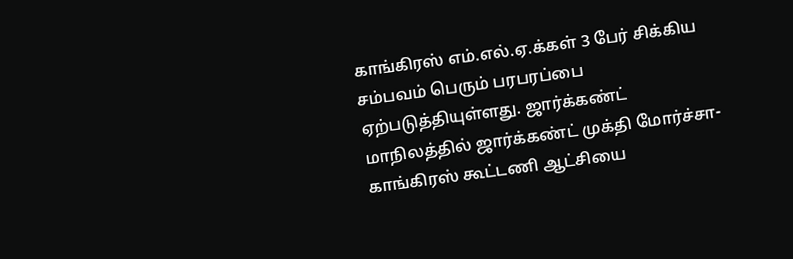காங்கிரஸ் எம்.எல்.ஏ.க்கள் 3 பேர் சிக்கிய சம்பவம் பெரும் பரபரப்பை ஏற்படுத்தியுள்ளது. ஜார்க்கண்ட் மாநிலத்தில் ஜார்க்கண்ட் முக்தி மோர்ச்சா- காங்கிரஸ் கூட்டணி ஆட்சியை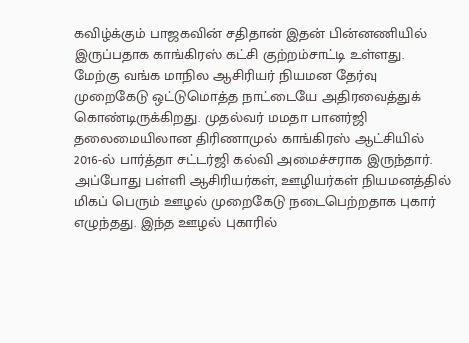கவிழ்க்கும் பாஜகவின் சதிதான் இதன் பின்னணியில் இருப்பதாக காங்கிரஸ் கட்சி குற்றம்சாட்டி உள்ளது.
மேற்கு வங்க மாநில ஆசிரியர் நியமன தேர்வு முறைகேடு ஒட்டுமொத்த நாட்டையே அதிரவைத்துக் கொண்டிருக்கிறது. முதல்வர் மமதா பானர்ஜி தலைமையிலான திரிணாமுல் காங்கிரஸ் ஆட்சியில் 2016-ல் பார்த்தா சட்டர்ஜி கல்வி அமைச்சராக இருந்தார். அப்போது பள்ளி ஆசிரியர்கள், ஊழியர்கள் நியமனத்தில் மிகப் பெரும் ஊழல் முறைகேடு நடைபெற்றதாக புகார் எழுந்தது. இந்த ஊழல் புகாரில்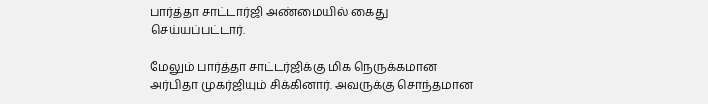பார்த்தா சாட்டார்ஜி அண்மையில் கைது செய்யப்பட்டார்.

மேலும் பார்த்தா சாட்டர்ஜிக்கு மிக நெருக்கமான அர்பிதா முகர்ஜியும் சிக்கினார். அவருக்கு சொந்தமான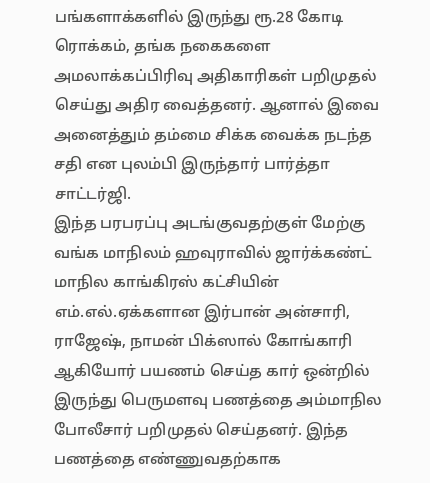பங்களாக்களில் இருந்து ரூ.28 கோடி ரொக்கம், தங்க நகைகளை அமலாக்கப்பிரிவு அதிகாரிகள் பறிமுதல் செய்து அதிர வைத்தனர். ஆனால் இவை அனைத்தும் தம்மை சிக்க வைக்க நடந்த சதி என புலம்பி இருந்தார் பார்த்தா சாட்டர்ஜி.
இந்த பரபரப்பு அடங்குவதற்குள் மேற்கு வங்க மாநிலம் ஹவுராவில் ஜார்க்கண்ட் மாநில காங்கிரஸ் கட்சியின் எம்.எல்.ஏக்களான இர்பான் அன்சாரி, ராஜேஷ், நாமன் பிக்ஸால் கோங்காரி ஆகியோர் பயணம் செய்த கார் ஒன்றில் இருந்து பெருமளவு பணத்தை அம்மாநில போலீசார் பறிமுதல் செய்தனர். இந்த பணத்தை எண்ணுவதற்காக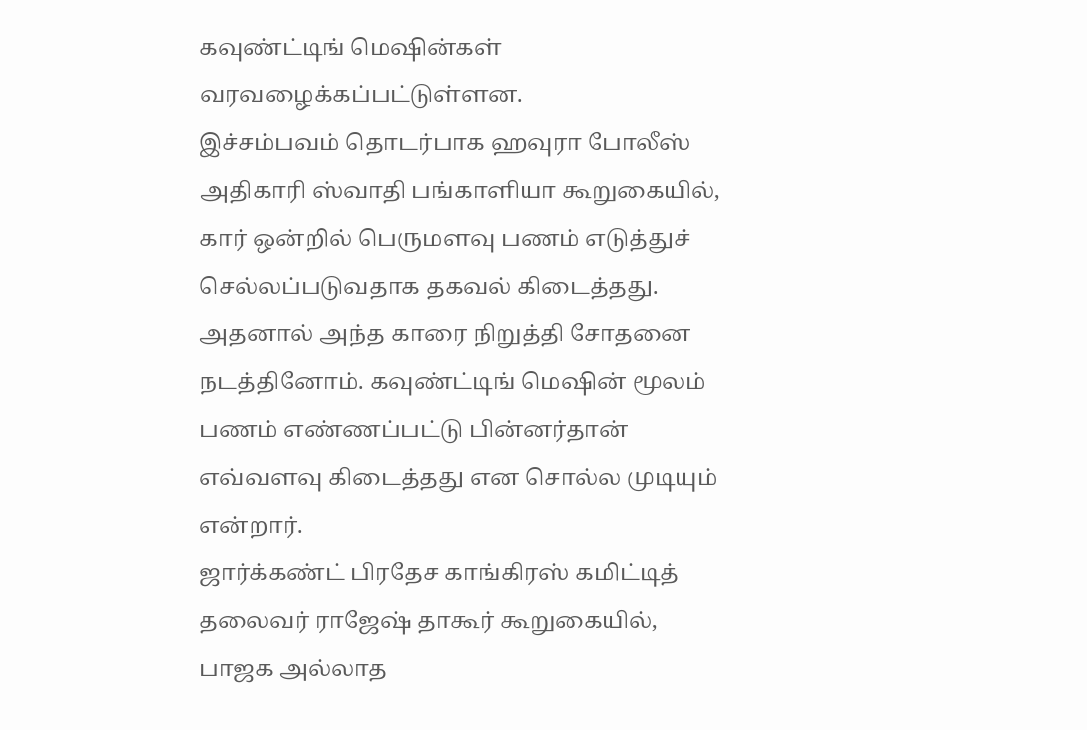கவுண்ட்டிங் மெஷின்கள் வரவழைக்கப்பட்டுள்ளன.
இச்சம்பவம் தொடர்பாக ஹவுரா போலீஸ் அதிகாரி ஸ்வாதி பங்காளியா கூறுகையில், கார் ஒன்றில் பெருமளவு பணம் எடுத்துச் செல்லப்படுவதாக தகவல் கிடைத்தது. அதனால் அந்த காரை நிறுத்தி சோதனை நடத்தினோம். கவுண்ட்டிங் மெஷின் மூலம் பணம் எண்ணப்பட்டு பின்னர்தான் எவ்வளவு கிடைத்தது என சொல்ல முடியும் என்றார்.
ஜார்க்கண்ட் பிரதேச காங்கிரஸ் கமிட்டித் தலைவர் ராஜேஷ் தாகூர் கூறுகையில், பாஜக அல்லாத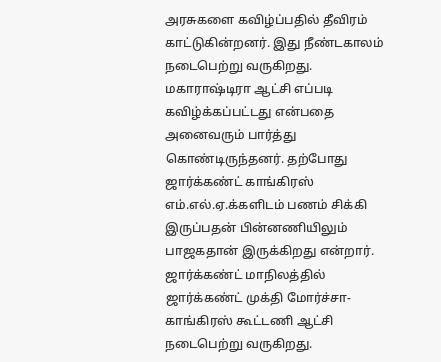அரசுகளை கவிழ்ப்பதில் தீவிரம் காட்டுகின்றனர். இது நீண்டகாலம் நடைபெற்று வருகிறது. மகாராஷ்டிரா ஆட்சி எப்படி கவிழ்க்கப்பட்டது என்பதை அனைவரும் பார்த்து கொண்டிருந்தனர். தற்போது ஜார்க்கண்ட் காங்கிரஸ் எம்.எல்.ஏ.க்களிடம் பணம் சிக்கி இருப்பதன் பின்னணியிலும் பாஜகதான் இருக்கிறது என்றார்.
ஜார்க்கண்ட் மாநிலத்தில் ஜார்க்கண்ட் முக்தி மோர்ச்சா- காங்கிரஸ் கூட்டணி ஆட்சி நடைபெற்று வருகிறது.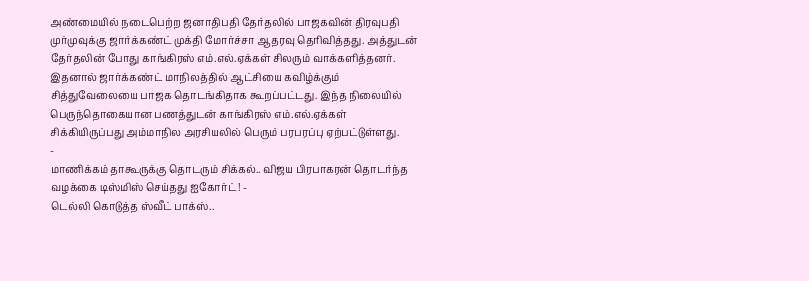அண்மையில் நடைபெற்ற ஜனாதிபதி தேர்தலில் பாஜகவின் திரவுபதி முர்முவுக்கு ஜார்க்கண்ட் முக்தி மோர்ச்சா ஆதரவு தெரிவித்தது. அத்துடன் தேர்தலின் போது காங்கிரஸ் எம்.எல்.ஏக்கள் சிலரும் வாக்களித்தனர். இதனால் ஜார்க்கண்ட் மாநிலத்தில் ஆட்சியை கவிழ்க்கும் சித்துவேலையை பாஜக தொடங்கிதாக கூறப்பட்டது. இந்த நிலையில் பெருந்தொகையான பணத்துடன் காங்கிரஸ் எம்.எல்.ஏக்கள் சிக்கியிருப்பது அம்மாநில அரசியலில் பெரும் பரபரப்பு ஏற்பட்டுள்ளது.
-
மாணிக்கம் தாகூருக்கு தொடரும் சிக்கல்.. விஜய பிரபாகரன் தொடர்ந்த வழக்கை டிஸ்மிஸ் செய்தது ஐகோர்ட்! -
டெல்லி கொடுத்த ஸ்வீட் பாக்ஸ்..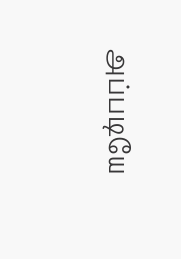அப்படியே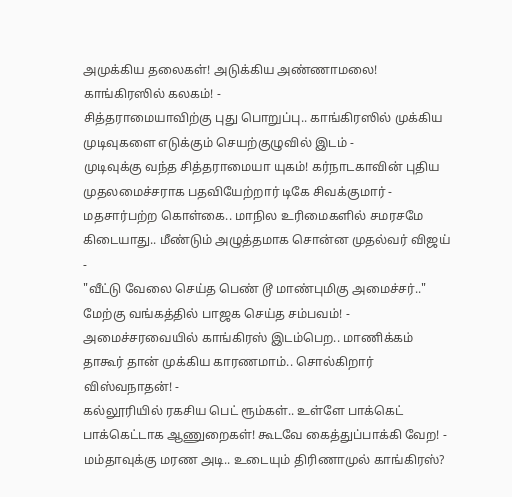அமுக்கிய தலைகள்! அடுக்கிய அண்ணாமலை! காங்கிரஸில் கலகம்! -
சித்தராமையாவிற்கு புது பொறுப்பு.. காங்கிரஸில் முக்கிய முடிவுகளை எடுக்கும் செயற்குழுவில் இடம் -
முடிவுக்கு வந்த சித்தராமையா யுகம்! கர்நாடகாவின் புதிய முதலமைச்சராக பதவியேற்றார் டிகே சிவக்குமார் -
மதசார்பற்ற கொள்கை.. மாநில உரிமைகளில் சமரசமே கிடையாது.. மீண்டும் அழுத்தமாக சொன்ன முதல்வர் விஜய் -
"வீட்டு வேலை செய்த பெண் டூ மாண்புமிகு அமைச்சர்.." மேற்கு வங்கத்தில் பாஜக செய்த சம்பவம்! -
அமைச்சரவையில் காங்கிரஸ் இடம்பெற.. மாணிக்கம் தாகூர் தான் முக்கிய காரணமாம்.. சொல்கிறார் விஸ்வநாதன்! -
கல்லூரியில் ரகசிய பெட் ரூம்கள்.. உள்ளே பாக்கெட் பாக்கெட்டாக ஆணுறைகள்! கூடவே கைத்துப்பாக்கி வேற! -
மம்தாவுக்கு மரண அடி.. உடையும் திரிணாமுல் காங்கிரஸ்?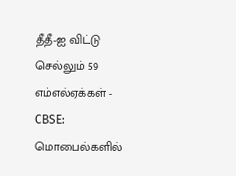தீதீ-ஐ விட்டு செல்லும் 59 எம்எல்ஏக்கள் -
CBSE: மொபைல்களில்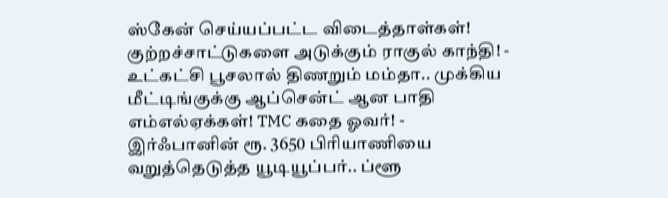ஸ்கேன் செய்யப்பட்ட விடைத்தாள்கள்! குற்றச்சாட்டுகளை அடுக்கும் ராகுல் காந்தி! -
உட்கட்சி பூசலால் திணறும் மம்தா.. முக்கிய மீட்டிங்குக்கு ஆப்சென்ட் ஆன பாதி எம்எல்ஏக்கள்! TMC கதை ஓவர்! -
இர்ஃபானின் ரூ. 3650 பிரியாணியை வறுத்தெடுத்த யூடியூப்பர்.. ப்ளூ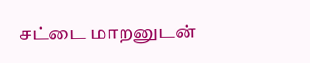சட்டை மாறனுடன்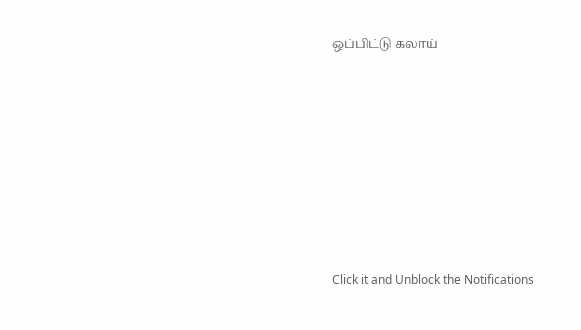ஒப்பிட்டு கலாய்












Click it and Unblock the Notifications